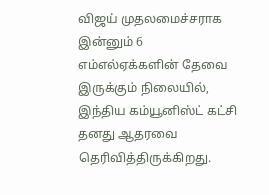விஜய் முதலமைச்சராக இன்னும் 6 எம்எல்ஏக்களின் தேவை இருக்கும் நிலையில், இந்திய கம்யூனிஸ்ட் கட்சி தனது ஆதரவை தெரிவித்திருக்கிறது.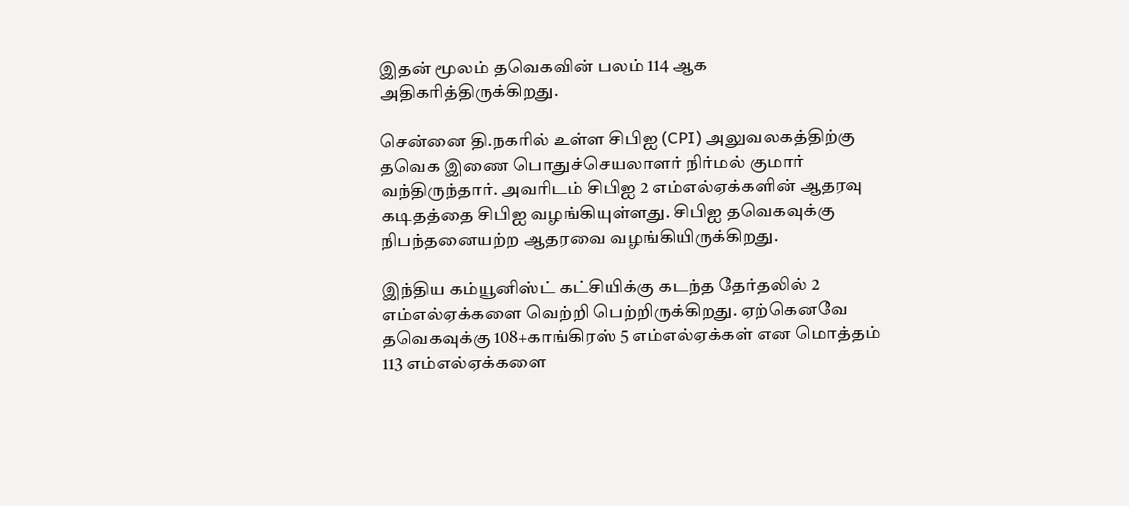இதன் மூலம் தவெகவின் பலம் 114 ஆக அதிகரித்திருக்கிறது.

சென்னை தி.நகரில் உள்ள சிபிஐ (CPI) அலுவலகத்திற்கு தவெக இணை பொதுச்செயலாளர் நிர்மல் குமார் வந்திருந்தார். அவரிடம் சிபிஐ 2 எம்எல்ஏக்களின் ஆதரவு கடிதத்தை சிபிஐ வழங்கியுள்ளது. சிபிஐ தவெகவுக்கு நிபந்தனையற்ற ஆதரவை வழங்கியிருக்கிறது.

இந்திய கம்யூனிஸ்ட் கட்சியிக்கு கடந்த தேர்தலில் 2 எம்எல்ஏக்களை வெற்றி பெற்றிருக்கிறது. ஏற்கெனவே தவெகவுக்கு 108+காங்கிரஸ் 5 எம்எல்ஏக்கள் என மொத்தம் 113 எம்எல்ஏக்களை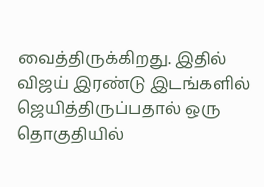வைத்திருக்கிறது. இதில் விஜய் இரண்டு இடங்களில் ஜெயித்திருப்பதால் ஒரு தொகுதியில்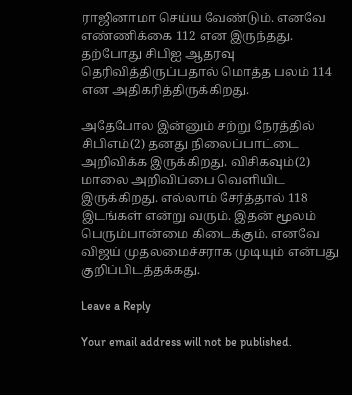ராஜினாமா செய்ய வேண்டும். எனவே எண்ணிக்கை 112 என இருந்தது. தற்போது சிபிஐ ஆதரவு தெரிவித்திருப்பதால் மொத்த பலம் 114 என அதிகரித்திருக்கிறது.

அதேபோல இன்னும் சற்று நேரத்தில் சிபிஎம்(2) தனது நிலைப்பாட்டை அறிவிக்க இருக்கிறது. விசிகவும்(2) மாலை அறிவிப்பை வெளியிட இருக்கிறது. எல்லாம் சேர்த்தால் 118 இடங்கள் என்று வரும். இதன் மூலம் பெரும்பான்மை கிடைக்கும். எனவே விஜய் முதலமைச்சராக முடியும் என்பது குறிப்பிடத்தக்கது.

Leave a Reply

Your email address will not be published.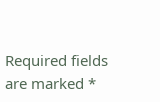Required fields are marked *